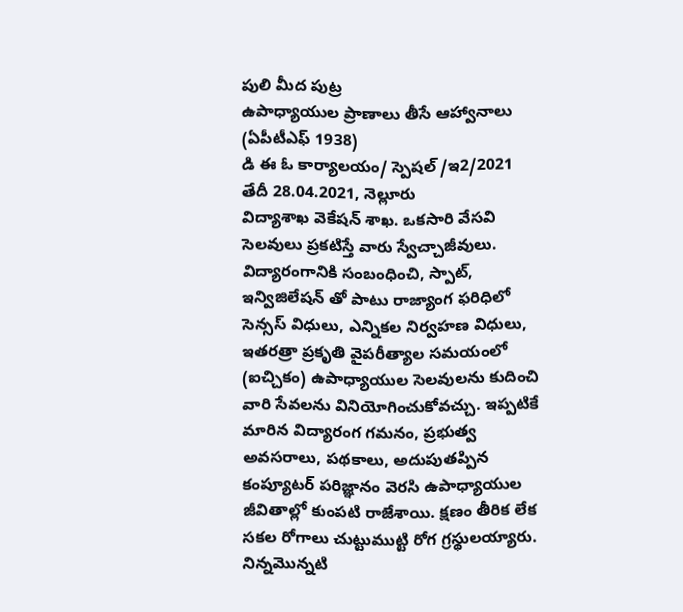పులి మీద పుట్ర
ఉపాధ్యాయుల ప్రాణాలు తీసే ఆహ్వానాలు
(ఏపీటీఎఫ్ 1938)
డి ఈ ఓ కార్యాలయం/ స్పెషల్ /ఇ2/2021 తేదీ 28.04.2021, నెల్లూరు
విద్యాశాఖ వెకేషన్ శాఖ. ఒకసారి వేసవి సెలవులు ప్రకటిస్తే వారు స్వేచ్చాజీవులు. విద్యారంగానికి సంబంధించి, స్పాట్, ఇన్విజిలేషన్ తో పాటు రాజ్యాంగ ఫరిధిలో సెన్సస్ విధులు, ఎన్నికల నిర్వహణ విధులు, ఇతరత్రా ప్రకృతి వైపరీత్యాల సమయంలో (ఐచ్చికం) ఉపాధ్యాయుల సెలవులను కుదించి వారి సేవలను వినియోగించుకోవచ్చు. ఇప్పటికే మారిన విద్యారంగ గమనం, ప్రభుత్వ అవసరాలు, పథకాలు, అదుపుతప్పిన కంప్యూటర్ పరిజ్ఞానం వెరసి ఉపాధ్యాయుల జీవితాల్లో కుంపటి రాజేశాయి. క్షణం తీరిక లేక సకల రోగాలు చుట్టుముట్టి రోగ గ్రస్థులయ్యారు. నిన్నమొన్నటి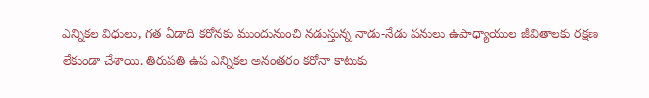ఎన్నికల విధులు, గత ఏడాది కరోనకు ముందునుంచి నడుస్తున్న నాడు-నేడు పనులు ఉపాధ్యాయుల జీవితాలకు రక్షణ లేకుండా చేశాయి. తిరుపతి ఉప ఎన్నికల అనంతరం కరోనా కాటుకు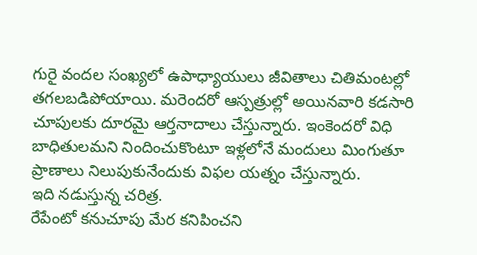గురై వందల సంఖ్యలో ఉపాధ్యాయులు జీవితాలు చితిమంటల్లో తగలబడిపోయాయి. మరెందరో ఆస్పత్రుల్లో అయినవారి కడసారి చూపులకు దూరమై ఆర్తనాదాలు చేస్తున్నారు. ఇంకెందరో విధి బాధితులమని నిందించుకొంటూ ఇళ్లలోనే మందులు మింగుతూ ప్రాణాలు నిలుపుకునేందుకు విఫల యత్నం చేస్తున్నారు.
ఇది నడుస్తున్న చరిత్ర.
రేపేంటో కనుచూపు మేర కనిపించని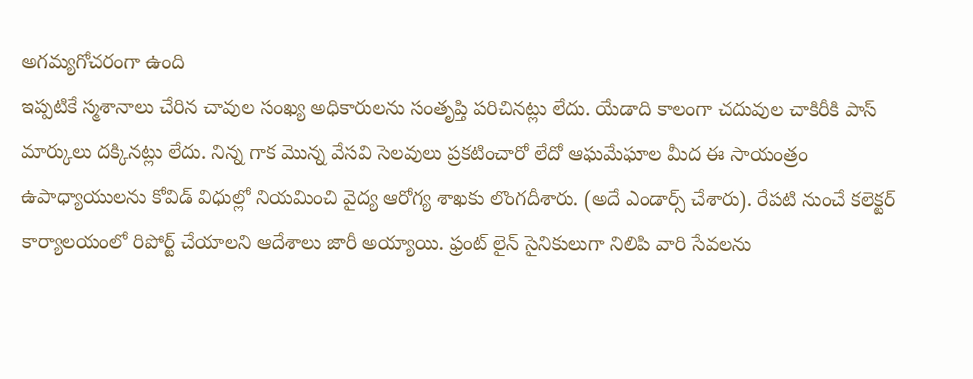అగమ్యగోచరంగా ఉంది
ఇప్పటికే స్మశానాలు చేరిన చావుల సంఖ్య అధికారులను సంతృప్తి పరిచినట్లు లేదు. యేడాది కాలంగా చదువుల చాకిరీకి పాస్ మార్కులు దక్కినట్లు లేదు. నిన్న గాక మొన్న వేసవి సెలవులు ప్రకటించారో లేదో ఆఘమేఘాల మీద ఈ సాయంత్రం ఉపాధ్యాయులను కోవిడ్ విధుల్లో నియమించి వైద్య ఆరోగ్య శాఖకు లొంగదీశారు. (అదే ఎండార్స్ చేశారు). రేపటి నుంచే కలెక్టర్ కార్యాలయంలో రిపోర్ట్ చేయాలని ఆదేశాలు జారీ అయ్యాయి. ఫ్రంట్ లైన్ సైనికులుగా నిలిపి వారి సేవలను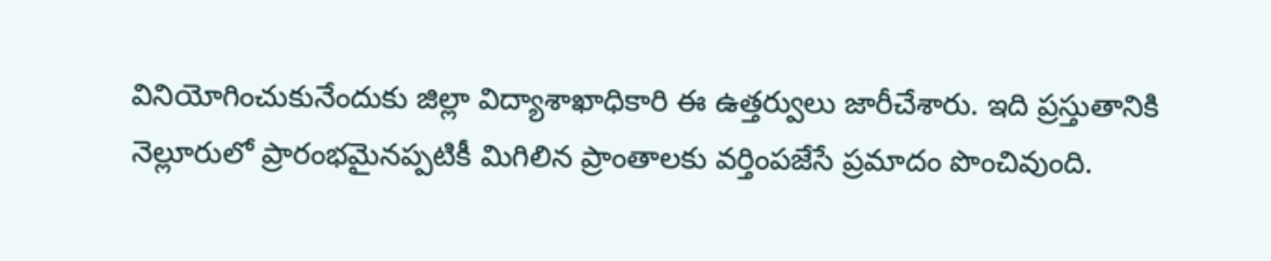వినియోగించుకునేందుకు జిల్లా విద్యాశాఖాధికారి ఈ ఉత్తర్వులు జారీచేశారు. ఇది ప్రస్తుతానికి నెల్లూరులో ప్రారంభమైనప్పటికీ మిగిలిన ప్రాంతాలకు వర్తింపజేసే ప్రమాదం పొంచివుంది.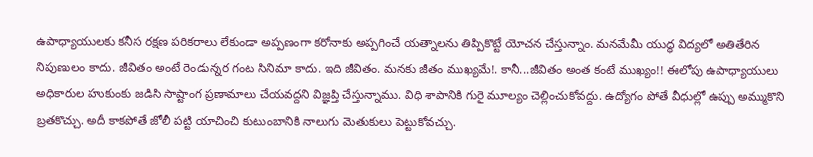ఉపాధ్యాయులకు కనీస రక్షణ పరికరాలు లేకుండా అప్పణంగా కరోనాకు అప్పగించే యత్నాలను తిప్పికొట్టే యోచన చేస్తున్నాం. మనమేమీ యుద్ధ విద్యలో అతితేరిన నిపుణులం కాదు. జీవితం అంటే రెండున్నర గంట సినిమా కాదు. ఇది జీవితం. మనకు జీతం ముఖ్యమే!. కానీ...జీవితం అంత కంటే ముఖ్యం!! ఈలోపు ఉపాధ్యాయులు అధికారుల హుకుంకు జడిసి సాష్టాంగ ప్రణామాలు చేయవద్దని విజ్ఞప్తి చేస్తున్నాము. విధి శాపానికి గురై మూల్యం చెల్లించుకోవద్దు. ఉద్యోగం పోతే వీధుల్లో ఉప్పు అమ్ముకొని బ్రతకొచ్చు. అదీ కాకపోతే జోలీ పట్టి యాచించి కుటుంబానికి నాలుగు మెతుకులు పెట్టుకోవచ్చు.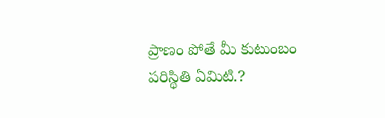ప్రాణం పోతే మీ కుటుంబం పరిస్థితి ఏమిటి.?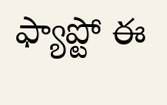ఫ్యాప్టో ఈ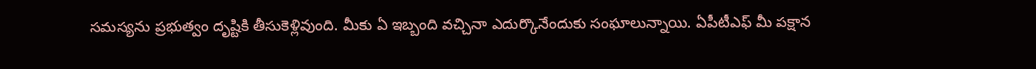సమస్యను ప్రభుత్వం దృష్టికి తీసుకెళ్లివుంది. మీకు ఏ ఇబ్బంది వచ్చినా ఎదుర్కొనేందుకు సంఘాలున్నాయి. ఏపీటీఎఫ్ మీ పక్షాన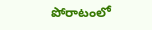పోరాటంలో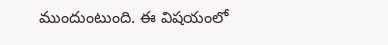ముందుంటుంది. ఈ విషయంలో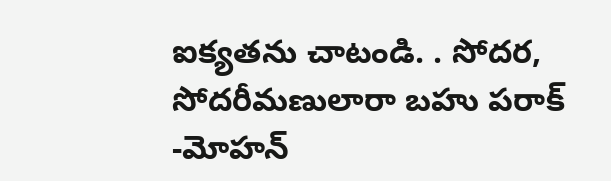ఐక్యతను చాటండి. . సోదర, సోదరీమణులారా బహు పరాక్
-మోహన్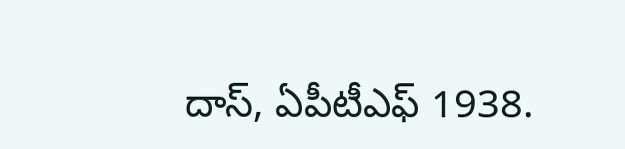దాస్, ఏపీటీఎఫ్ 1938.